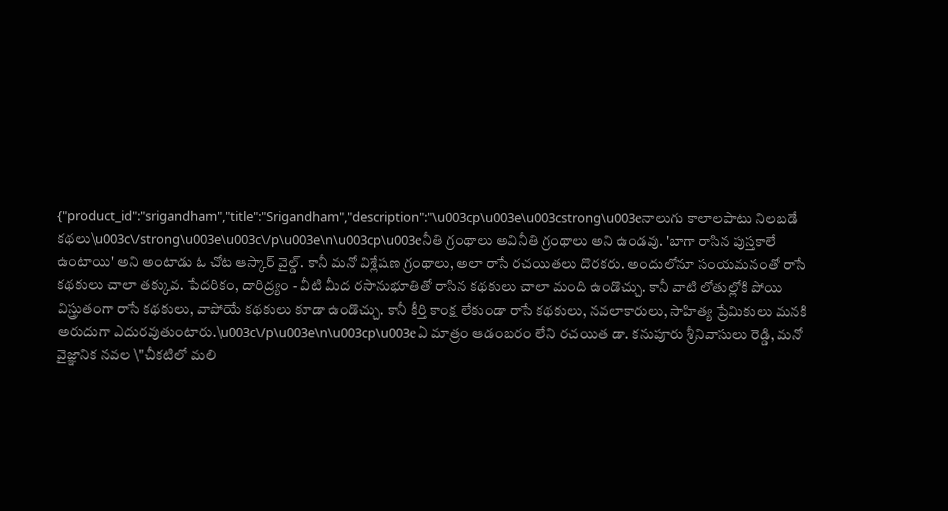{"product_id":"srigandham","title":"Srigandham","description":"\u003cp\u003e\u003cstrong\u003eనాలుగు కాలాలపాటు నిలబడే కథలు\u003c\/strong\u003e\u003c\/p\u003e\n\u003cp\u003eనీతి గ్రంథాలు అవినీతి గ్రంథాలు అని ఉండవు. 'బాగా రాసిన పుస్తకాలే ఉంటాయి' అని అంటాడు ఓ చోట ఆస్కార్ వైల్డ్. కానీ మనో విశ్లేషణ గ్రంథాలు, అలా రాసే రచయితలు దొరకరు. అందులోనూ సంయమనంతో రాసే కథకులు చాలా తక్కువ. పేదరికం, దారిద్ర్యం - వీటి మీద రసానుభూతితో రాసిన కథకులు చాలా మంది ఉండొచ్చు. కానీ వాటి లోతుల్లోకి పోయి విస్త్రుతంగా రాసే కథకులు, వాపోయే కథకులు కూడా ఉండొచ్చు. కానీ కీర్తి కాంక్ష లేకుండా రాసే కథకులు, నవలాకారులు, సాహిత్య ప్రేమికులు మనకి అరుదుగా ఎదురవుతుంటారు.\u003c\/p\u003e\n\u003cp\u003eఏ మాత్రం ఆడంబరం లేని రచయిత డా. కనుపూరు శ్రీనివాసులు రెడ్డి, మనో వైజ్ఞానిక నవల \"చీకటిలో మలి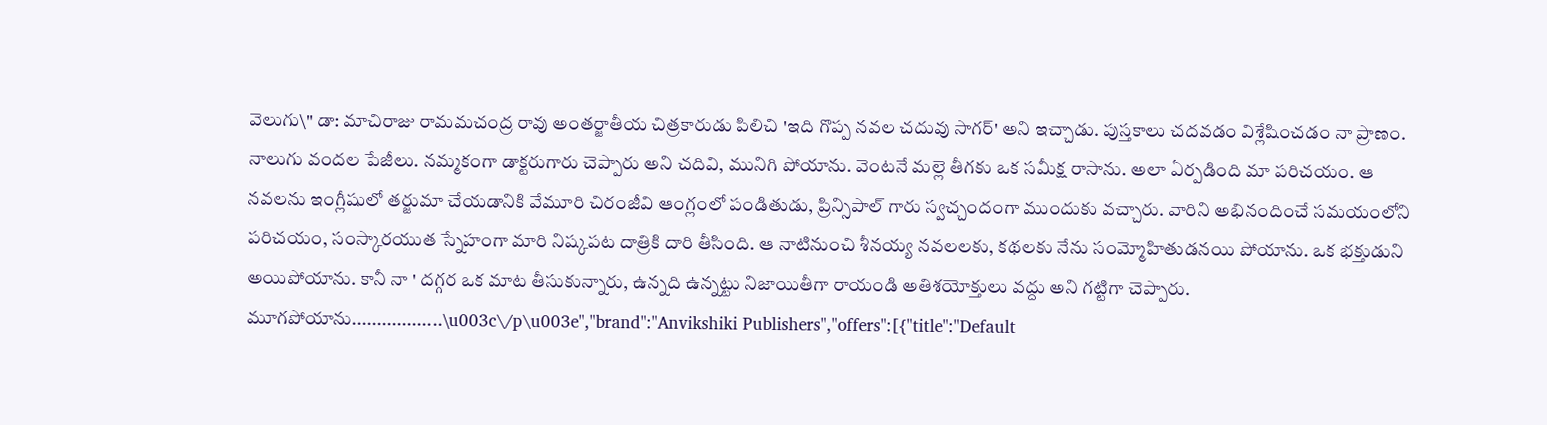వెలుగు\" డా: మాచిరాజు రామమచంద్ర రావు అంతర్జాతీయ చిత్రకారుడు పిలిచి 'ఇది గొప్ప నవల చదువు సాగర్' అని ఇచ్చాడు. పుస్తకాలు చదవడం విశ్లేషించడం నా ప్రాణం. నాలుగు వందల పేజీలు. నమ్మకంగా డాక్టరుగారు చెప్పారు అని చదివి, మునిగి పోయాను. వెంటనే మల్లె తీగకు ఒక సమీక్ష రాసాను. అలా ఏర్పడింది మా పరిచయం. ఆ నవలను ఇంగ్లీషులో తర్జుమా చేయడానికి వేమూరి చిరంజీవి ఆంగ్లంలో పండితుడు, ప్రిన్సిపాల్ గారు స్వచ్చందంగా ముందుకు వచ్చారు. వారిని అభినందించే సమయంలోని పరిచయం, సంస్కారయుత స్నేహంగా మారి నిష్కపట దాత్రికి దారి తీసింది. ఆ నాటినుంచి శీనయ్య నవలలకు, కథలకు నేను సంమ్మోహితుడనయి పోయాను. ఒక భక్తుడుని అయిపోయాను. కానీ నా ' దగ్గర ఒక మాట తీసుకున్నారు, ఉన్నది ఉన్నట్టు నిజాయితీగా రాయండి అతిశయోక్తులు వద్దు అని గట్టిగా చెప్పారు. మూగపోయాను..................\u003c\/p\u003e","brand":"Anvikshiki Publishers","offers":[{"title":"Default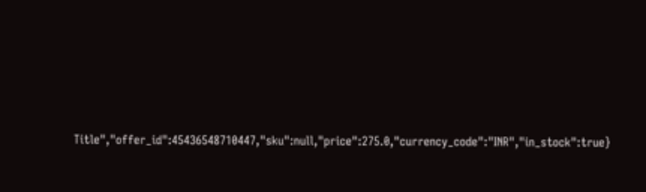Title","offer_id":45436548710447,"sku":null,"price":275.0,"currency_code":"INR","in_stock":true}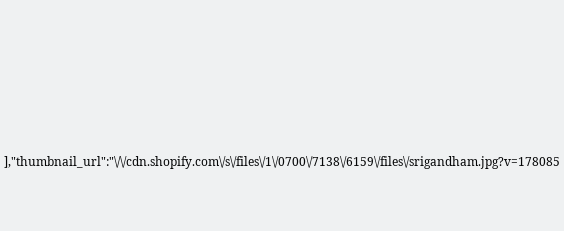],"thumbnail_url":"\/\/cdn.shopify.com\/s\/files\/1\/0700\/7138\/6159\/files\/srigandham.jpg?v=178085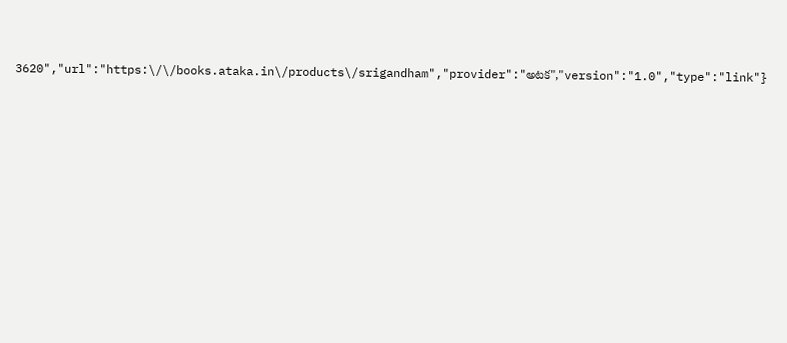3620","url":"https:\/\/books.ataka.in\/products\/srigandham","provider":"అటక","version":"1.0","type":"link"}